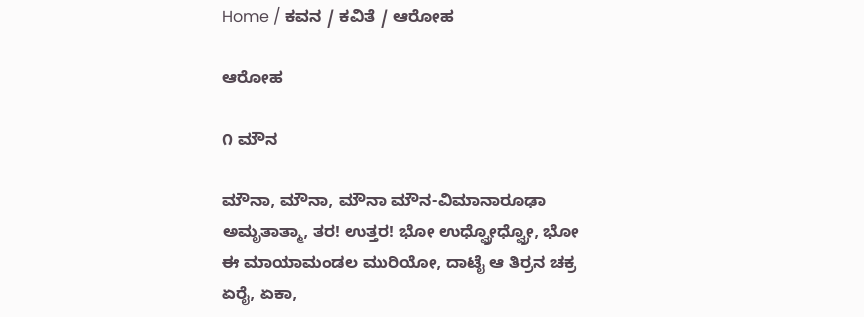Home / ಕವನ / ಕವಿತೆ / ಆರೋಹ

ಆರೋಹ

೧ ಮೌನ

ಮೌನಾ, ಮೌನಾ, ಮೌನಾ ಮೌನ-ವಿಮಾನಾರೂಢಾ
ಅಮೃತಾತ್ಮಾ, ತರ! ಉತ್ತರ! ಭೋ ಉಧ್ವ್ರೋಧ್ವ್ರೋ, ಭೋ
ಈ ಮಾಯಾಮಂಡಲ ಮುರಿಯೋ, ದಾಟೈ ಆ ತಿರ್ರನ ಚಕ್ರ
ಏರೈ, ಏಕಾ,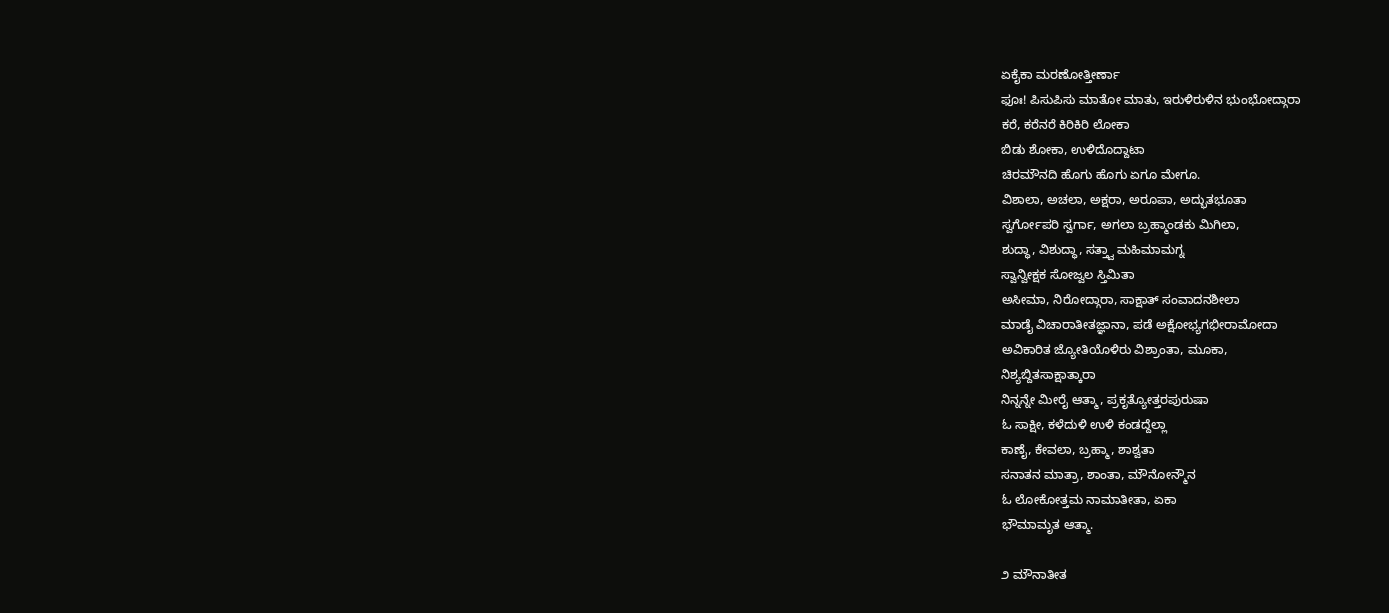ಏಕೈಕಾ ಮರಣೋತ್ತೀರ್ಣಾ
ಫೂಃ! ಪಿಸುಪಿಸು ಮಾತೋ ಮಾತು, ಇರುಳಿರುಳಿನ ಭುಂಭೋದ್ಗಾರಾ
ಕರೆ, ಕರೆನರೆ ಕಿರಿಕಿರಿ ಲೋಕಾ
ಬಿಡು ಶೋಕಾ, ಉಳಿದೊದ್ದಾಟಾ
ಚಿರಮೌನದಿ ಹೊಗು ಹೊಗು ಏಗೂ ಮೇಗೂ.
ವಿಶಾಲಾ, ಅಚಲಾ, ಅಕ್ಷರಾ, ಅರೂಪಾ, ಅದ್ಭುತಭೂತಾ
ಸ್ವರ್ಗೋಪರಿ ಸ್ವರ್ಗಾ, ಅಗಲಾ ಬ್ರಹ್ಮಾಂಡಕು ಮಿಗಿಲಾ,
ಶುದ್ಧಾ, ವಿಶುದ್ಧಾ, ಸತ್ತ್ವಾ ಮಹಿಮಾಮಗ್ನ
ಸ್ವಾನ್ವೀಕ್ಷಕ ಸೋಜ್ವಲ ಸ್ತಿಮಿತಾ
ಅಸೀಮಾ, ನಿರೋದ್ಗಾರಾ, ಸಾಕ್ಷಾತ್ ಸಂವಾದನಶೀಲಾ
ಮಾಡೈ ವಿಚಾರಾತೀತಜ್ಞಾನಾ, ಪಡೆ ಅಕ್ಷೋಭ್ಯಗಭೀರಾಮೋದಾ
ಅವಿಕಾರಿತ ಜ್ಯೋತಿಯೊಳಿರು ವಿಶ್ರಾಂತಾ, ಮೂಕಾ,
ನಿಶ್ಯಬ್ದಿತಸಾಕ್ಷಾತ್ಕಾರಾ
ನಿನ್ನನ್ನೇ ಮೀರೈ ಆತ್ಮಾ, ಪ್ರಕೃತ್ಯೋತ್ತರಪುರುಷಾ
ಓ ಸಾಕ್ಷೀ, ಕಳೆದುಳಿ ಉಳಿ ಕಂಡದ್ದೆಲ್ಲಾ
ಕಾಣೈ, ಕೇವಲಾ, ಬ್ರಹ್ಮಾ, ಶಾಶ್ವತಾ
ಸನಾತನ ಮಾತ್ರಾ, ಶಾಂತಾ, ಮೌನೋನ್ಮೌನ
ಓ ಲೋಕೋತ್ತಮ ನಾಮಾತೀತಾ, ಏಕಾ
ಭೌಮಾಮೃತ ಆತ್ಮಾ.

೨ ಮೌನಾತೀತ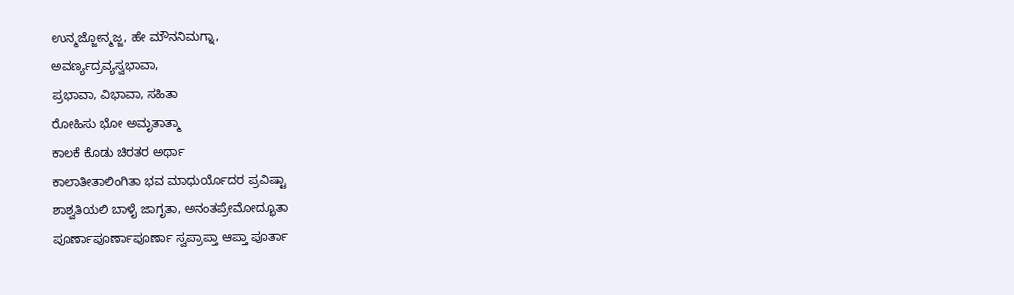ಉನ್ಮಜ್ಜೋನ್ಮಜ್ಜ, ಹೇ ಮೌನನಿಮಗ್ನಾ,
ಅವರ್ಣ್ಯದ್ರವ್ಯಸ್ವಭಾವಾ,
ಪ್ರಭಾವಾ, ವಿಭಾವಾ, ಸಹಿತಾ
ರೋಹಿಸು ಭೋ ಅಮೃತಾತ್ಮಾ
ಕಾಲಕೆ ಕೊಡು ಚಿರತರ ಅರ್ಥಾ
ಕಾಲಾತೀತಾಲಿಂಗಿತಾ ಭವ ಮಾಧುರ್ಯೊದರ ಪ್ರವಿಷ್ಟಾ
ಶಾಶ್ವತಿಯಲಿ ಬಾಳೈ ಜಾಗೃತಾ, ಅನಂತಪ್ರೇಮೋದ್ಭೂತಾ
ಪೂರ್ಣಾಪೂರ್ಣಾಪೂರ್ಣಾ ಸ್ವಪ್ರಾಪ್ತಾ ಆಪ್ತಾ ಪೂರ್ತಾ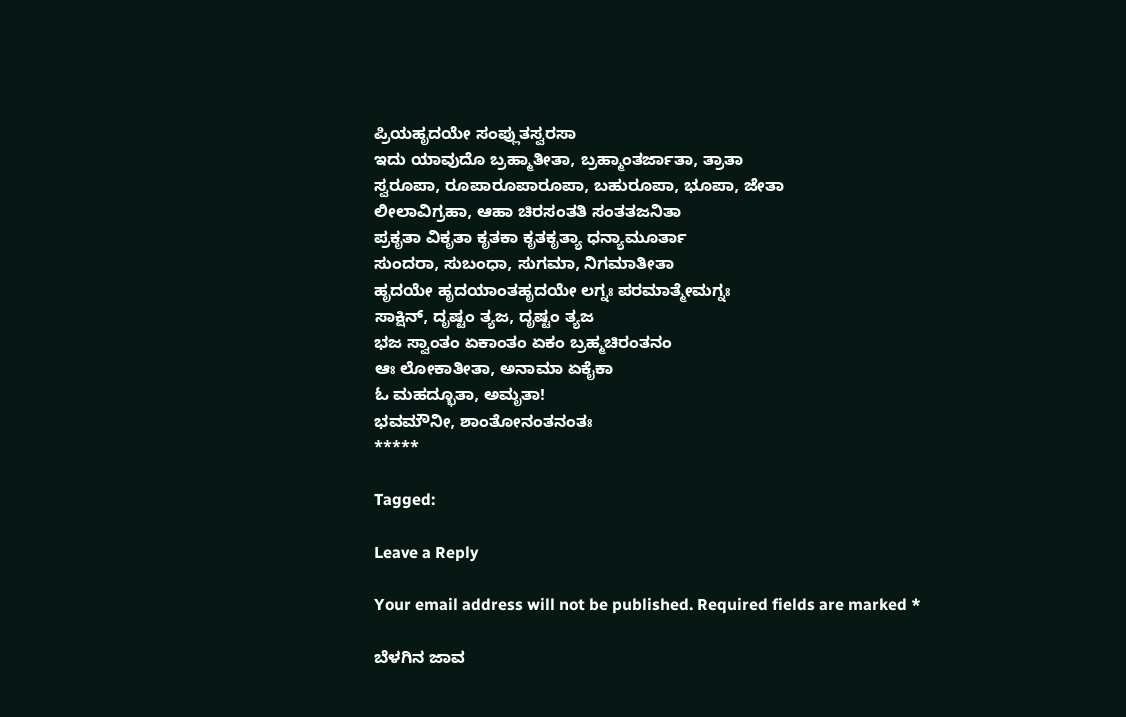ಪ್ರಿಯಹೃದಯೇ ಸಂಪ್ಲುತಸ್ವರಸಾ
ಇದು ಯಾವುದೊ ಬ್ರಹ್ಮಾತೀತಾ, ಬ್ರಹ್ಮಾಂತರ್ಜಾತಾ, ತ್ರಾತಾ
ಸ್ವರೂಪಾ, ರೂಪಾರೂಪಾರೂಪಾ, ಬಹುರೂಪಾ, ಭೂಪಾ, ಜೇತಾ
ಲೀಲಾವಿಗ್ರಹಾ, ಆಹಾ ಚಿರಸಂತತಿ ಸಂತತಜನಿತಾ
ಪ್ರಕೃತಾ ವಿಕೃತಾ ಕೃತಕಾ ಕೃತಕೃತ್ಯಾ ಧನ್ಯಾಮೂರ್ತಾ
ಸುಂದರಾ, ಸುಬಂಧಾ, ಸುಗಮಾ, ನಿಗಮಾತೀತಾ
ಹೃದಯೇ ಹೃದಯಾಂತಹೃದಯೇ ಲಗ್ನಃ ಪರಮಾತ್ಮೇಮಗ್ನಃ
ಸಾಕ್ಷಿನ್, ದೃಷ್ಟಂ ತ್ಯಜ, ದೃಷ್ಟಂ ತ್ಯಜ
ಭಜ ಸ್ವಾಂತಂ ಏಕಾಂತಂ ಏಕಂ ಬ್ರಹ್ಮಚಿರಂತನಂ
ಆಃ ಲೋಕಾತೀತಾ, ಅನಾಮಾ ಏಕೈಕಾ
ಓ ಮಹದ್ಭೂತಾ, ಅಮೃತಾ!
ಭವಮೌನೀ, ಶಾಂತೋನಂತನಂತಃ
*****

Tagged:

Leave a Reply

Your email address will not be published. Required fields are marked *

ಬೆಳಗಿನ ಜಾವ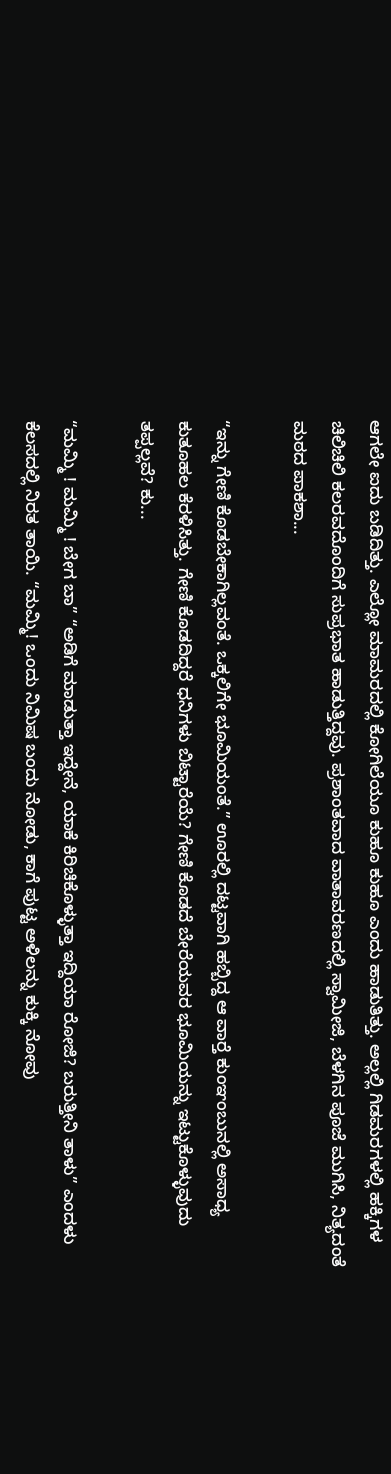ಆಗಲೇ ಐದು ಬಡಿದಿತ್ತು. ಎಲ್ಲೋ ಮಾಮರದಲ್ಲಿ ಕೋಗಿಲೆಯೂ ಕುಹೂ ಕುಹೂ ಎಂದು ಹಾಡುತಿತ್ತು. ಅಲ್ಲಲ್ಲಿ ಗಿಡಮರಗಳಲ್ಲಿ ಹಕ್ಕಿಗಳ ಚಿಲಿಚಿಲಿ ಕಲರವದೊಂದಿಗೆ ಸುಪ್ರಭಾತ ಹಾಡುತ್ತಿದ್ದವು. ಪ್ರಶಾಂತವಾದ ವಾತಾವರಣದಲ್ಲಿ ಸ್ವಾಮೀಜಿ, ಬೆಳಗಿನ ಪೂಜೆ ಮುಗಿಸಿ, ನಿತ್ಯದಂತೆ ಮಠದ ಪಾಕಶಾ...

“ಇನ್ನು ಗೇಣಿ ಕೊಡಬೇಕಾಗಿಲ್ಲವಂತೆ. ಒಕ್ಕಲಿಗೇ ಭೂಮಿಯಂತೆ.” ಊರಲ್ಲಿ ದಟ್ಟವಾಗಿ ಹಬ್ಬಿದ್ದ ಆ ವಾರ್‍ತೆ ಕುಂಞಂಬುನಲ್ಲಿ ಅಸಾಧ್ಯ ಕುತೂಹಲ ಕೆರಳಿಸಿತ್ತು. ಗೇಣಿ ಕೊಡದಿದ್ದರೆ ಧನಿಗಳು ಬಿಟ್ಟಾರೆಯೆ? ಗೇಣಿ ಕೊಡದೆ ಬೇರೆಯವರ ಭೂಮಿಯನ್ನು ಇಟ್ಟುಕೊಳ್ಳುವುದು ತಪ್ಪಲ್ಲವೆ? ಕು...

“ಮಮ್ಮಿ ! ಮಮ್ಮಿ ! ಬೇಗ ಬಾ” “ಅಡಿಗೆ ಮಾಡುತ್ತಾ ಇದ್ದೇನೆ, ಯಾಕೆ ಕಿರಿಚಿಕೊಳ್ಳುತ್ತಾ ಇದ್ದಿಯಾ ರೋಜಿ? ಬರುತ್ತೀನಿ ತಾಳು” ಎಂದಳು ಕೆಲಸದಲ್ಲಿ ನಿರತ ತಾಯಿ. “ಮಮ್ಮಿ! ಒಂದು ನಿಮಿಷ ಬಂದು ನೋಡು, ಕಾಗೆ ಪುಟ್ಟ ಅಳಿಲನ್ನು ಕುಕ್ಕಿ ನೋವು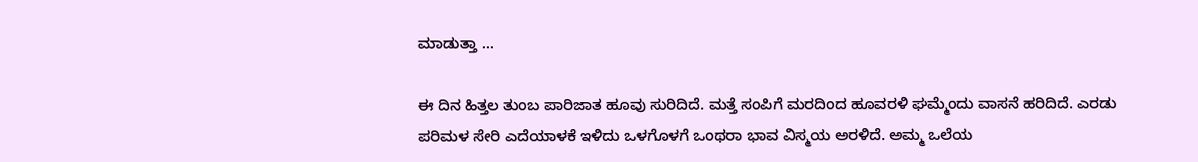ಮಾಡುತ್ತಾ ...

ಈ ದಿನ ಹಿತ್ತಲ ತುಂಬ ಪಾರಿಜಾತ ಹೂವು ಸುರಿದಿದೆ. ಮತ್ತೆ ಸಂಪಿಗೆ ಮರದಿಂದ ಹೂವರಳಿ ಘಮ್ಮೆಂದು ವಾಸನೆ ಹರಿದಿದೆ. ಎರಡು ಪರಿಮಳ ಸೇರಿ ಎದೆಯಾಳಕೆ ಇಳಿದು ಒಳಗೊಳಗೆ ಒಂಥರಾ ಭಾವ ವಿಸ್ಮಯ ಅರಳಿದೆ. ಅಮ್ಮ ಒಲೆಯ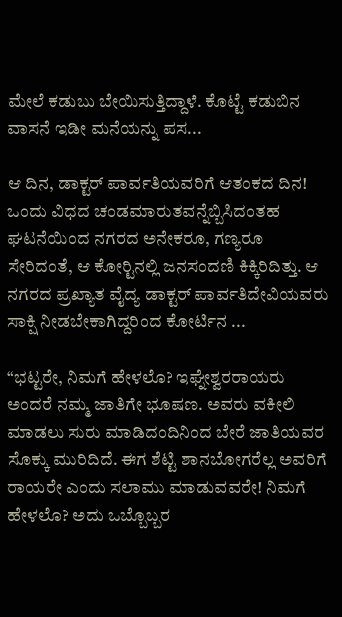ಮೇಲೆ ಕಡುಬು ಬೇಯಿಸುತ್ತಿದ್ದಾಳೆ. ಕೊಟ್ಟೆ ಕಡುಬಿನ ವಾಸನೆ ಇಡೀ ಮನೆಯನ್ನು ಪಸ...

ಆ ದಿನ, ಡಾಕ್ಟರ್ ಪಾರ್ವತಿಯವರಿಗೆ ಆತಂಕದ ದಿನ! ಒಂದು ವಿಧದ ಚಂಡಮಾರುತವನ್ನೆಬ್ಬಿಸಿದಂತಹ ಘಟನೆಯಿಂದ ನಗರದ ಅನೇಕರೂ, ಗಣ್ಯರೂ ಸೇರಿದಂತೆ, ಆ ಕೋರ್‍ಟಿನಲ್ಲಿ ಜನಸಂದಣಿ ಕಿಕ್ಕಿರಿದಿತ್ತು. ಆ ನಗರದ ಪ್ರಖ್ಯಾತ ವೈದ್ಯ ಡಾಕ್ಟರ್ ಪಾರ್ವತಿದೇವಿಯವರು ಸಾಕ್ಷಿ ನೀಡಬೇಕಾಗಿದ್ದರಿಂದ ಕೋರ್ಟಿನ ...

“ಭಟ್ಟರೇ, ನಿಮಗೆ ಹೇಳಲೊ? ಇಘ್ನೇಶ್ವರರಾಯರು ಅಂದರೆ ನಮ್ಮ ಜಾತಿಗೇ ಭೂಷಣ. ಅವರು ವಕೀಲಿ ಮಾಡಲು ಸುರು ಮಾಡಿದಂದಿನಿಂದ ಬೇರೆ ಜಾತಿಯವರ ಸೊಕ್ಕು ಮುರಿದಿದೆ. ಈಗ ಶೆಟ್ಟಿ ಶಾನಬೋಗರೆಲ್ಲ ಅವರಿಗೆ ರಾಯರೇ ಎಂದು ಸಲಾಮು ಮಾಡುವವರೇ! ನಿಮಗೆ ಹೇಳಲೊ? ಅದು ಒಬ್ಬೊಬ್ಬರ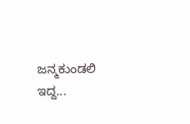ಜನ್ಮಕುಂಡಲಿ ಇದ್ದ...